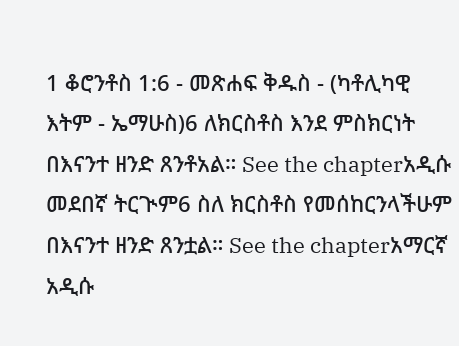1 ቆሮንቶስ 1:6 - መጽሐፍ ቅዱስ - (ካቶሊካዊ እትም - ኤማሁስ)6 ለክርስቶስ እንደ ምስክርነት በእናንተ ዘንድ ጸንቶአል። See the chapterአዲሱ መደበኛ ትርጒም6 ስለ ክርስቶስ የመሰከርንላችሁም በእናንተ ዘንድ ጸንቷል። See the chapterአማርኛ አዲሱ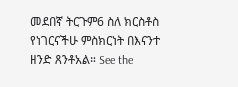መደበኛ ትርጉም6 ስለ ክርስቶስ የነገርናችሁ ምስክርነት በእናንተ ዘንድ ጸንቶአል። See the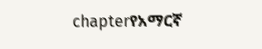chapterየአማርኛ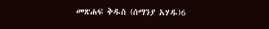መጽሐፍ ቅዱስ (ሰማንያ አሃዱ)6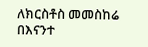ለክርስቶስ መመስከሬ በእናንተ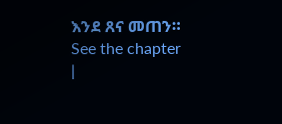እንደ ጸና መጠን። See the chapter |